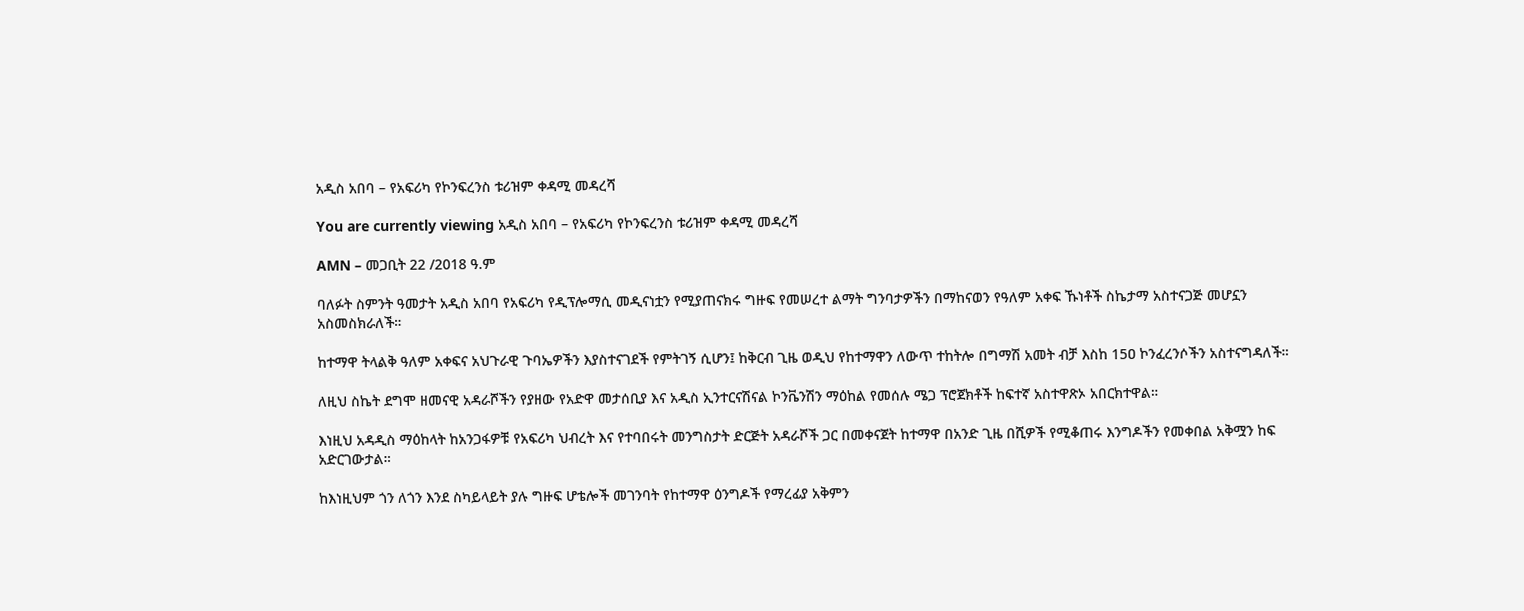አዲስ አበባ – የአፍሪካ የኮንፍረንስ ቱሪዝም ቀዳሚ መዳረሻ

You are currently viewing አዲስ አበባ – የአፍሪካ የኮንፍረንስ ቱሪዝም ቀዳሚ መዳረሻ

AMN – መጋቢት 22 /2018 ዓ.ም

ባለፉት ስምንት ዓመታት አዲስ አበባ የአፍሪካ የዲፕሎማሲ መዲናነቷን የሚያጠናክሩ ግዙፍ የመሠረተ ልማት ግንባታዎችን በማከናወን የዓለም አቀፍ ኹነቶች ስኬታማ አስተናጋጅ መሆኗን አስመስክራለች።

ከተማዋ ትላልቅ ዓለም አቀፍና አህጉራዊ ጉባኤዎችን እያስተናገደች የምትገኝ ሲሆን፤ ከቅርብ ጊዜ ወዲህ የከተማዋን ለውጥ ተከትሎ በግማሽ አመት ብቻ እስከ 15ዐ ኮንፈረንሶችን አስተናግዳለች።

ለዚህ ስኬት ደግሞ ዘመናዊ አዳራሾችን የያዘው የአድዋ መታሰቢያ እና አዲስ ኢንተርናሽናል ኮንቬንሽን ማዕከል የመሰሉ ሜጋ ፕሮጀክቶች ከፍተኛ አስተዋጽኦ አበርክተዋል።

እነዚህ አዳዲስ ማዕከላት ከአንጋፋዎቹ የአፍሪካ ህብረት እና የተባበሩት መንግስታት ድርጅት አዳራሾች ጋር በመቀናጀት ከተማዋ በአንድ ጊዜ በሺዎች የሚቆጠሩ እንግዶችን የመቀበል አቅሟን ከፍ አድርገውታል።

ከእነዚህም ጎን ለጎን እንደ ስካይላይት ያሉ ግዙፍ ሆቴሎች መገንባት የከተማዋ ዕንግዶች የማረፊያ አቅምን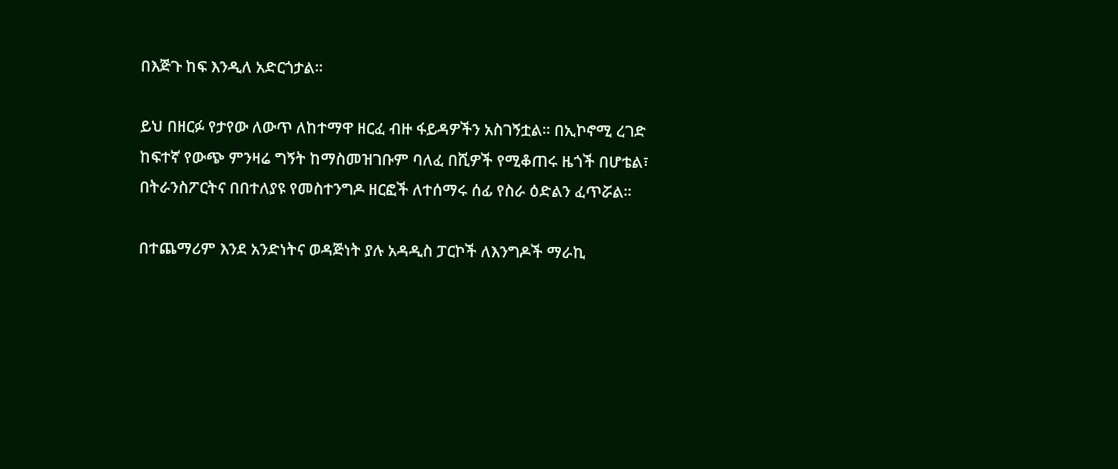በእጅጉ ከፍ እንዲለ አድርጎታል።

ይህ በዘርፉ የታየው ለውጥ ለከተማዋ ዘርፈ ብዙ ፋይዳዎችን አስገኝቷል። በኢኮኖሚ ረገድ ከፍተኛ የውጭ ምንዛሬ ግኝት ከማስመዝገቡም ባለፈ በሺዎች የሚቆጠሩ ዜጎች በሆቴል፣ በትራንስፖርትና በበተለያዩ የመስተንግዶ ዘርፎች ለተሰማሩ ሰፊ የስራ ዕድልን ፈጥሯል።

በተጨማሪም እንደ አንድነትና ወዳጅነት ያሉ አዳዲስ ፓርኮች ለእንግዶች ማራኪ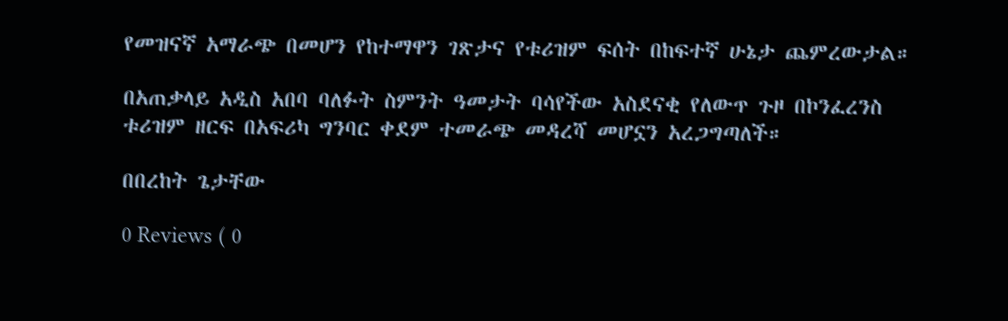የመዝናኛ አማራጭ በመሆን የከተማዋን ገጽታና የቱሪዝም ፍሰት በከፍተኛ ሁኔታ ጨምረውታል።

በአጠቃላይ አዲስ አበባ ባለፉት ስምንት ዓመታት ባሳየችው አስደናቂ የለውጥ ጉዞ በኮንፈረንስ ቱሪዝም ዘርፍ በአፍሪካ ግንባር ቀደም ተመራጭ መዳረሻ መሆኗን አረጋግጣለች።

በበረከት ጌታቸው

0 Reviews ( 0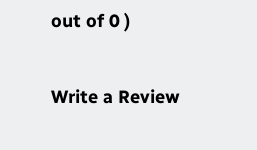out of 0 )

Write a Review